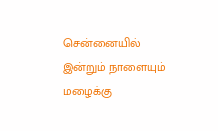சென்னையில் இன்றும் நாளையும் மழைக்கு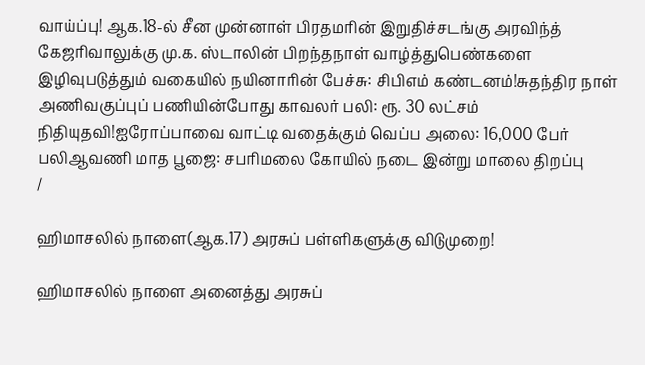வாய்ப்பு! ஆக.18-ல் சீன முன்னாள் பிரதமரின் இறுதிச்சடங்கு அரவிந்த் கேஜரிவாலுக்கு மு.க. ஸ்டாலின் பிறந்தநாள் வாழ்த்துபெண்களை இழிவுபடுத்தும் வகையில் நயினாரின் பேச்சு: சிபிஎம் கண்டனம்!சுதந்திர நாள் அணிவகுப்புப் பணியின்போது காவலர் பலி: ரூ. 30 லட்சம் நிதியுதவி!ஐரோப்பாவை வாட்டி வதைக்கும் வெப்ப அலை: 16,000 பேர் பலிஆவணி மாத பூஜை: சபரிமலை கோயில் நடை இன்று மாலை திறப்பு
/

ஹிமாசலில் நாளை(ஆக.17) அரசுப் பள்ளிகளுக்கு விடுமுறை!

ஹிமாசலில் நாளை அனைத்து அரசுப்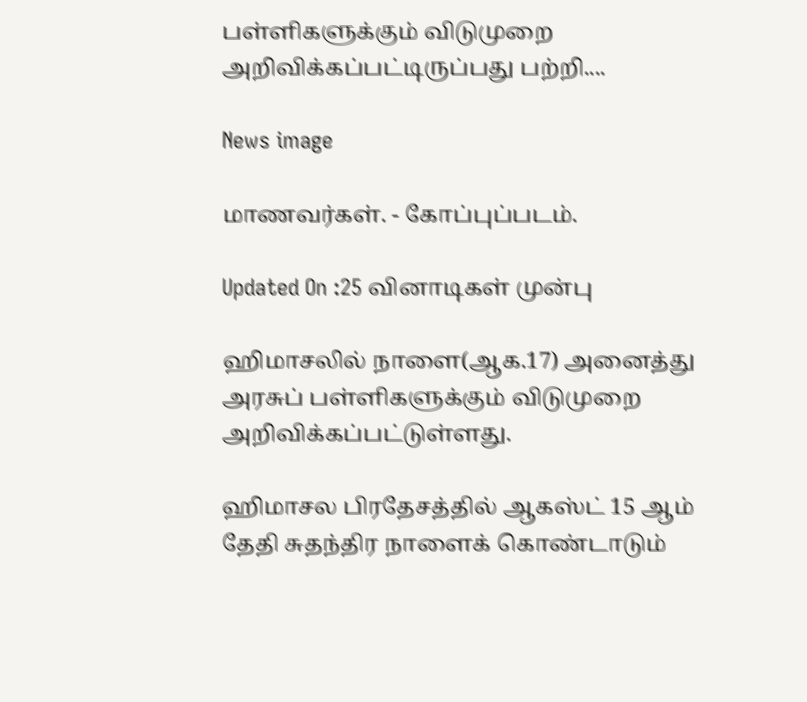பள்ளிகளுக்கும் விடுமுறை அறிவிக்கப்பட்டிருப்பது பற்றி....

News image

மாணவர்கள். - கோப்புப்படம்.

Updated On :25 வினாடிகள் முன்பு

ஹிமாசலில் நாளை(ஆக.17) அனைத்து அரசுப் பள்ளிகளுக்கும் விடுமுறை அறிவிக்கப்பட்டுள்ளது.

ஹிமாசல பிரதேசத்தில் ஆகஸ்ட் 15 ஆம் தேதி சுதந்திர நாளைக் கொண்டாடும்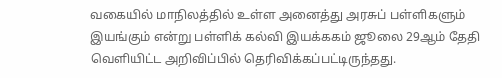வகையில் மாநிலத்தில் உள்ள அனைத்து அரசுப் பள்ளிகளும் இயங்கும் என்று பள்ளிக் கல்வி இயக்ககம் ஜூலை 29ஆம் தேதி வெளியிட்ட அறிவிப்பில் தெரிவிக்கப்பட்டிருந்தது.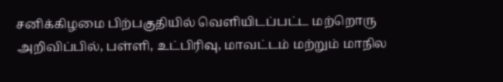சனிக்கிழமை பிற்பகுதியில் வெளியிடப்பட்ட மற்றொரு அறிவிப்பில், பள்ளி, உட்பிரிவு, மாவட்டம் மற்றும் மாநில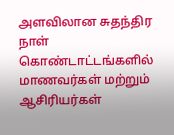அளவிலான சுதந்திர நாள் கொண்டாட்டங்களில் மாணவர்கள் மற்றும் ஆசிரியர்கள்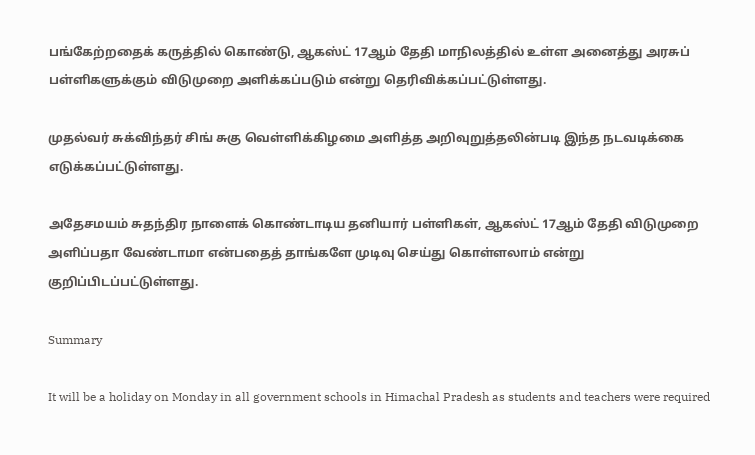பங்கேற்றதைக் கருத்தில் கொண்டு, ஆகஸ்ட் 17ஆம் தேதி மாநிலத்தில் உள்ள அனைத்து அரசுப் பள்ளிகளுக்கும் விடுமுறை அளிக்கப்படும் என்று தெரிவிக்கப்பட்டுள்ளது.

முதல்வர் சுக்விந்தர் சிங் சுகு வெள்ளிக்கிழமை அளித்த அறிவுறுத்தலின்படி இந்த நடவடிக்கை எடுக்கப்பட்டுள்ளது.

அதேசமயம் சுதந்திர நாளைக் கொண்டாடிய தனியார் பள்ளிகள், ஆகஸ்ட் 17ஆம் தேதி விடுமுறை அளிப்பதா வேண்டாமா என்பதைத் தாங்களே முடிவு செய்து கொள்ளலாம் என்று குறிப்பிடப்பட்டுள்ளது.

Summary

It will be a holiday on Monday in all government schools in Himachal Pradesh as students and teachers were required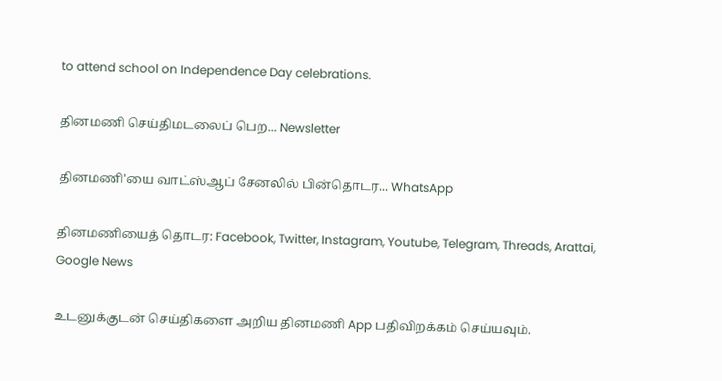to attend school on Independence Day celebrations.

தினமணி செய்திமடலைப் பெற... Newsletter

தினமணி'யை வாட்ஸ்ஆப் சேனலில் பின்தொடர... WhatsApp

தினமணியைத் தொடர: Facebook, Twitter, Instagram, Youtube, Telegram, Threads, Arattai, Google News

உடனுக்குடன் செய்திகளை அறிய தினமணி App பதிவிறக்கம் செய்யவும்.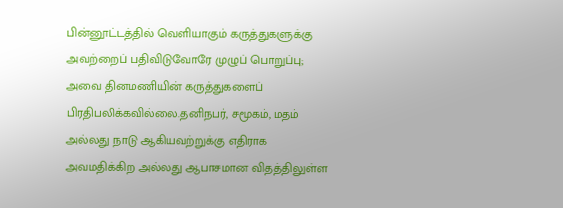பின்னூட்டத்தில் வெளியாகும் கருத்துகளுக்கு அவற்றைப் பதிவிடுவோரே முழுப் பொறுப்பு; அவை தினமணியின் கருத்துகளைப் பிரதிபலிக்கவில்லை.தனிநபர், சமூகம், மதம் அல்லது நாடு ஆகியவற்றுக்கு எதிராக அவமதிக்கிற அல்லது ஆபாசமான விதத்திலுள்ள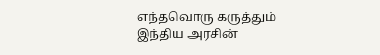எந்தவொரு கருத்தும் இந்திய அரசின்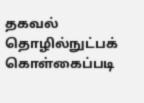தகவல் தொழில்நுட்பக் கொள்கைப்படி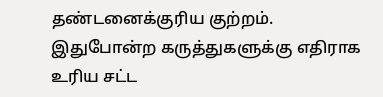தண்டனைக்குரிய குற்றம். இதுபோன்ற கருத்துகளுக்கு எதிராக உரிய சட்ட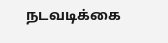நடவடிக்கை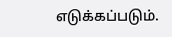எடுக்கப்படும்.